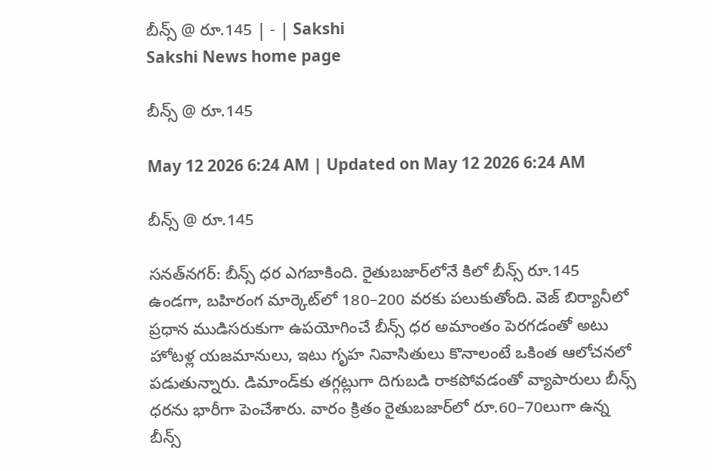బీన్స్‌ @ రూ.145 | - | Sakshi
Sakshi News home page

బీన్స్‌ @ రూ.145

May 12 2026 6:24 AM | Updated on May 12 2026 6:24 AM

బీన్స్‌ @ రూ.145

సనత్‌నగర్‌: బీన్స్‌ ధర ఎగబాకింది. రైతుబజార్‌లోనే కిలో బీన్స్‌ రూ.145 ఉండగా, బహిరంగ మార్కెట్‌లో 180–200 వరకు పలుకుతోంది. వెజ్‌ బిర్యానీలో ప్రధాన ముడిసరుకుగా ఉపయోగించే బీన్స్‌ ధర అమాంతం పెరగడంతో అటు హోటళ్ల యజమానులు, ఇటు గృహ నివాసితులు కొనాలంటే ఒకింత ఆలోచనలో పడుతున్నారు. డిమాండ్‌కు తగ్గట్లుగా దిగుబడి రాకపోవడంతో వ్యాపారులు బీన్స్‌ ధరను భారీగా పెంచేశారు. వారం క్రితం రైతుబజార్‌లో రూ.60–70లుగా ఉన్న బీన్స్‌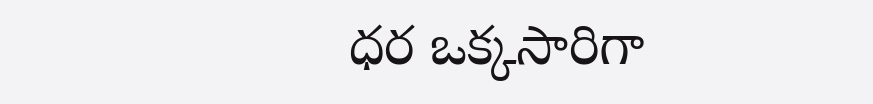ధర ఒక్కసారిగా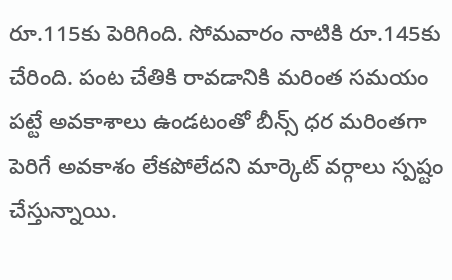రూ.115కు పెరిగింది. సోమవారం నాటికి రూ.145కు చేరింది. పంట చేతికి రావడానికి మరింత సమయం పట్టే అవకాశాలు ఉండటంతో బీన్స్‌ ధర మరింతగా పెరిగే అవకాశం లేకపోలేదని మార్కెట్‌ వర్గాలు స్పష్టం చేస్తున్నాయి.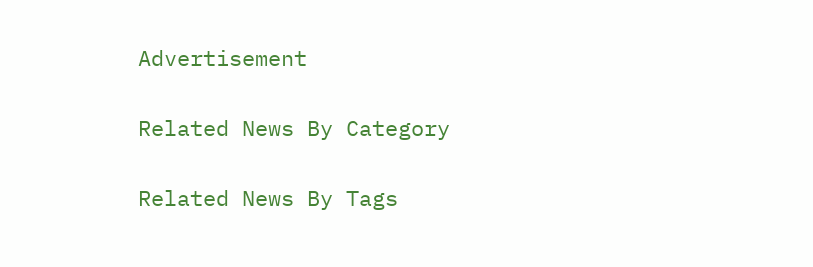Advertisement

Related News By Category

Related News By Tags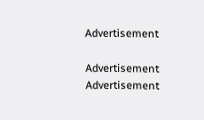Advertisement

Advertisement
Advertisement